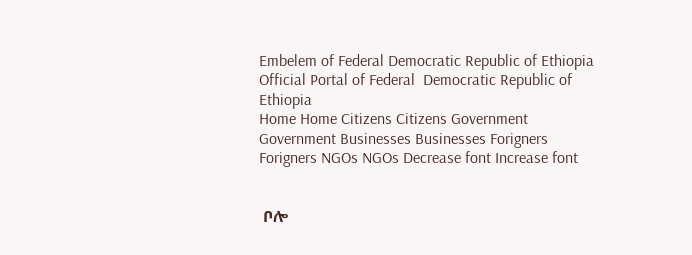Embelem of Federal Democratic Republic of Ethiopia Official Portal of Federal  Democratic Republic of Ethiopia
Home Home Citizens Citizens Government Government Businesses Businesses Forigners Forigners NGOs NGOs Decrease font Increase font


 ቦሎ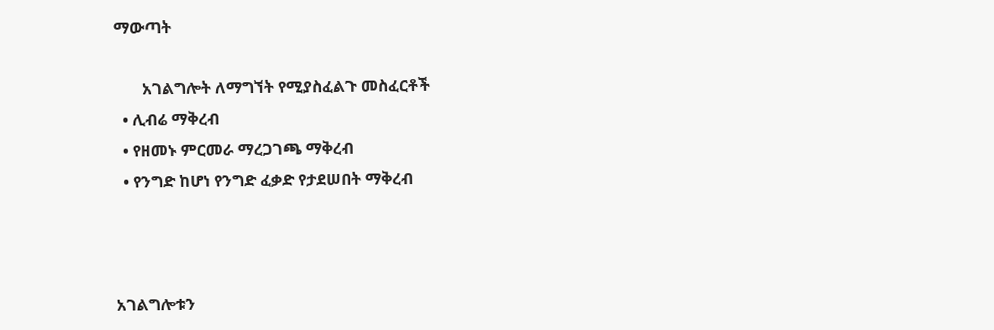ማውጣት

       አገልግሎት ለማግኘት የሚያስፈልጉ መስፈርቶች
  • ሊብሬ ማቅረብ
  • የዘመኑ ምርመራ ማረጋገጫ ማቅረብ
  • የንግድ ከሆነ የንግድ ፈቃድ የታደሠበት ማቅረብ



አገልግሎቱን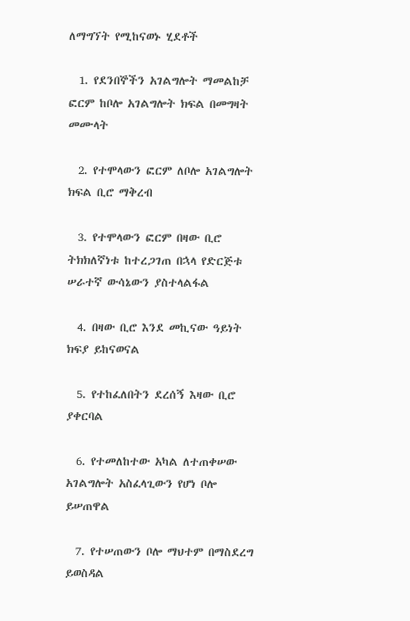ለማግኘት የሚከናወኑ ሂደቶች

  1. የደንበኞችን አገልግሎት ማመልከቻ ፎርም ከቦሎ አገልግሎት ክፍል በመግዛት መሙላት

  2. የተሞላውን ፎርም ለቦሎ አገልግሎት ክፍል ቢሮ ማቅረብ

  3. የተሞላውን ፎርም በዛው ቢሮ ትክክለኛነቱ ከተረጋገጠ በኋላ የድርጅቱ ሠራተኛ ውሳኔውን ያስተላልፋል

  4. በዛው ቢሮ እንደ መኪናው ዓይነት ክፍያ ይከናወናል

  5. የተከፈለበትን ደረሰኝ እዛው ቢሮ ያቀርባል

  6. የተመለከተው አካል ለተጠቀሠው አገልግሎት አስፈላጊውን የሆነ ቦሎ ይሠጠዋል

  7. የተሠጠውን ቦሎ ማህተም በማስደረግ ይወስዳል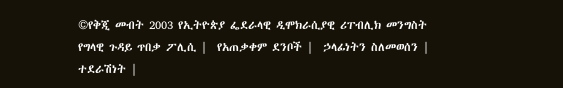©የቅጂ መብት 2003 የኢትዮጵያ ፌደራላዊ ዲሞክራሲያዊ ሪፐብሊክ መንግስት
የግላዊ ጉዳይ ጥበቃ ፖሊሲ |  የአጠቃቀም ደንቦች |  ኃላፊነትን ስለመወሰን |
ተደራሽነት |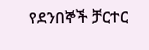የደንበኞች ቻርተር